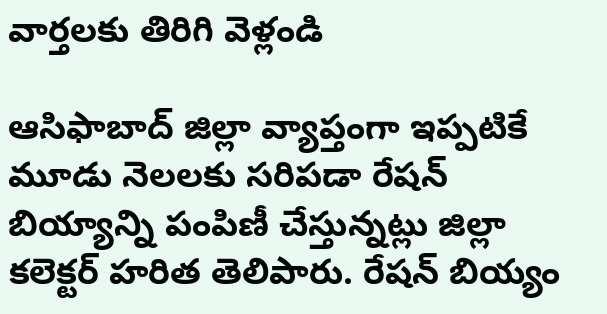వార్తలకు తిరిగి వెళ్లండి

ఆసిఫాబాద్ జిల్లా వ్యాప్తంగా ఇప్పటికే మూడు నెలలకు సరిపడా రేషన్ బియ్యాన్ని పంపిణీ చేస్తున్నట్లు జిల్లా కలెక్టర్ హరిత తెలిపారు. రేషన్ బియ్యం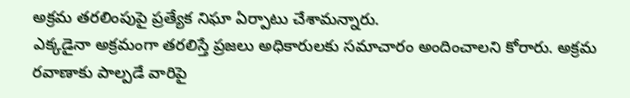అక్రమ తరలింపుపై ప్రత్యేక నిఘా ఏర్పాటు చేశామన్నారు.
ఎక్కడైనా అక్రమంగా తరలిస్తే ప్రజలు అధికారులకు సమాచారం అందించాలని కోరారు. అక్రమ రవాణాకు పాల్పడే వారిపై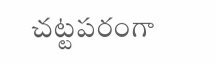చట్టపరంగా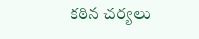కఠిన చర్యలు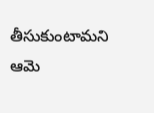తీసుకుంటామని ఆమె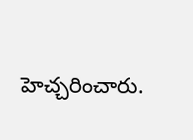హెచ్చరించారు.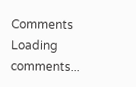Comments
Loading comments...